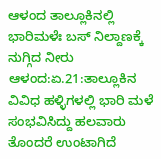ಆಳಂದ ತಾಲ್ಲೂಕಿನಲ್ಲಿ ಭಾರಿಮಳೆಃ ಬಸ್ ನಿಲ್ದಾಣಕ್ಕೆ ನುಗ್ಗಿದ ನೀರು
ಆಳಂದ:ಏ.21:ತಾಲ್ಲೂಕಿನ ವಿವಿಧ ಹಳ್ಳಿಗಳಲ್ಲಿ ಭಾರಿ ಮಳೆ ಸಂಭವಿಸಿದ್ದು ಹಲವಾರು ತೊಂದರೆ ಉಂಟಾಗಿದೆ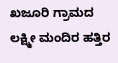ಖಜೂರಿ ಗ್ರಾಮದ ಲಕ್ಷ್ಮೀ ಮಂದಿರ ಹತ್ತಿರ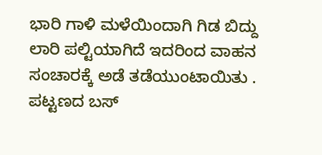ಭಾರಿ ಗಾಳಿ ಮಳೆಯಿಂದಾಗಿ ಗಿಡ ಬಿದ್ದು ಲಾರಿ ಪಲ್ಟಿಯಾಗಿದೆ ಇದರಿಂದ ವಾಹನ ಸಂಚಾರಕ್ಕೆ ಅಡೆ ತಡೆಯುಂಟಾಯಿತು .
ಪಟ್ಟಣದ ಬಸ್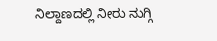ನಿಲ್ದಾಣದಲ್ಲಿ ನೀರು ನುಗ್ಗಿ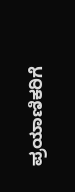ಪ್ರಯಾಣಿಕರಿಗೆ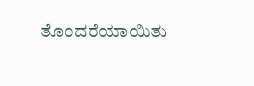ತೊಂದರೆಯಾಯಿತು